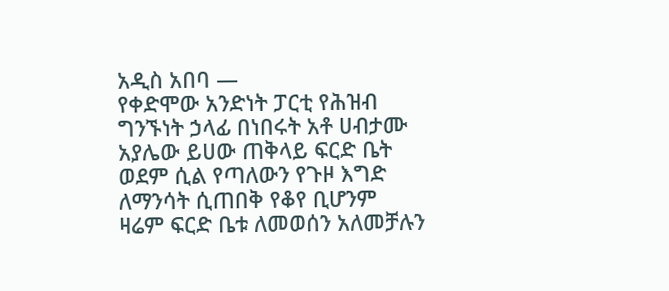አዲስ አበባ —
የቀድሞው አንድነት ፓርቲ የሕዝብ ግንኙነት ኃላፊ በነበሩት አቶ ሀብታሙ አያሌው ይሀው ጠቅላይ ፍርድ ቤት ወደም ሲል የጣለውን የጉዞ እግድ ለማንሳት ሲጠበቅ የቆየ ቢሆንም ዛሬም ፍርድ ቤቱ ለመወሰን አለመቻሉን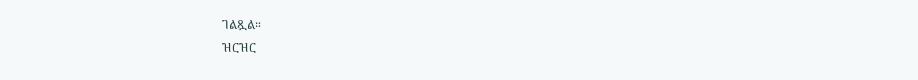ገልጿል።
ዝርዝር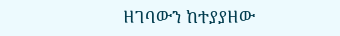ዘገባውን ከተያያዘው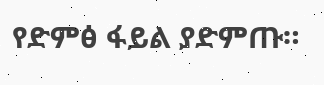የድምፅ ፋይል ያድምጡ።